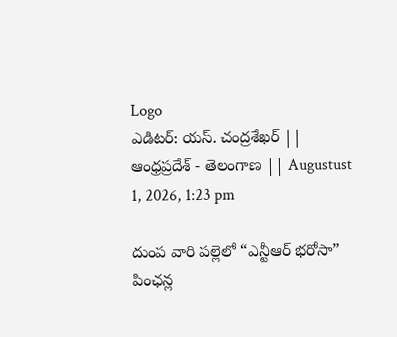Logo
ఎడిటర్: యస్. చంద్రశేఖర్ || ఆంధ్రప్రదేశ్ - తెలంగాణ || Augustust 1, 2026, 1:23 pm

దుంప వారి పల్లెలో “ఎన్టీఆర్ భరోసా” పింఛన్ల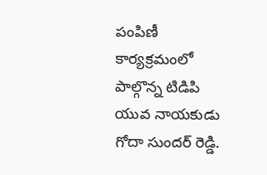పంపిణీ కార్యక్రమంలో పాల్గొన్న టిడిపి యువ నాయకుడు గోదా సుందర్ రెడ్డి.